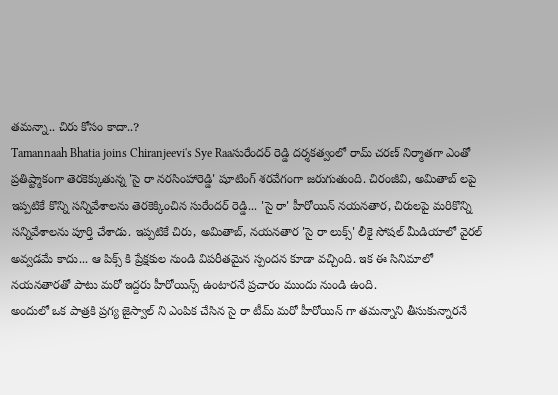తమన్నా.. చిరు కోసం కాదా..?
Tamannaah Bhatia joins Chiranjeevi's Sye Raaసురేందర్ రెడ్డి దర్శకత్వంలో రామ్ చరణ్ నిర్మాతగా ఎంతో ప్రతిష్ట్మాకంగా తెరకెక్కుతున్న 'సై రా నరసింహారెడ్డి' షూటింగ్ శరవేగంగా జరుగుతుంది. చిరంజీవి, అమితాబ్ లపై ఇప్పటికే కొన్ని సన్నివేశాలను తెరకెక్కించిన సురేందర్ రెడ్డి... 'సై రా' హీరోయిన్ నయనతార, చిరులపై మరికొన్ని సన్నివేశాలను పూర్తి చేశాడు. ఇప్పటికే చిరు, అమితాబ్, నయనతార 'సై రా లుక్స్' లీకై సోషల్ మీడియాలో వైరల్ అవ్వడమే కాదు... ఆ పిక్స్ కి ప్రేక్షకుల నుండి విపరీతమైన స్పందన కూడా వచ్చింది. ఇక ఈ సినిమాలో నయనతారతో పాటు మరో ఇద్దరు హీరోయిన్స్ ఉంటారనే ప్రచారం ముందు నుండి ఉంది.
అందులో ఒక పాత్రకి ప్రగ్య జైస్వాల్ ని ఎంపిక చేసిన సై రా టీమ్ మరో హీరోయిన్ గా తమన్నాని తీసుకున్నారనే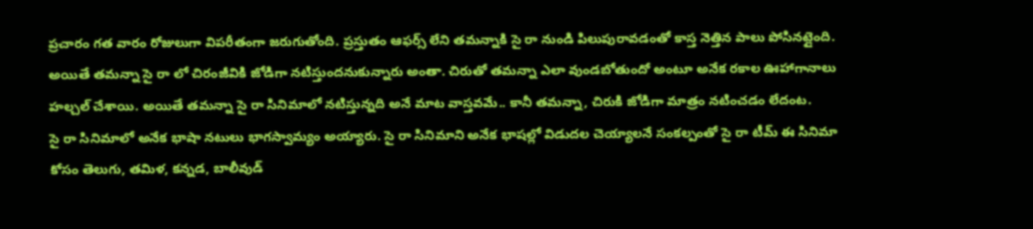ప్రచారం గత వారం రోజులుగా విపరీతంగా జరుగుతోంది. ప్రస్తుతం ఆఫర్స్ లేని తమన్నాకి సై రా నుండి పిలుపురావడంతో కాస్త నెత్తిన పాలు పోసినట్లైంది. అయితే తమన్నా సై రా లో చిరంజీవికి జోడిగా నటిస్తుందనుకున్నారు అంతా. చిరుతో తమన్నా ఎలా వుండబోతుందో అంటూ అనేక రకాల ఊహాగానాలు హల్చల్ చేశాయి. అయితే తమన్నా సై రా సినిమాలో నటిస్తున్నది అనే మాట వాస్తవమే.. కానీ తమన్నా, చిరుకి జోడిగా మాత్రం నటించడం లేదంట.
సై రా సినిమాలో అనేక భాషా నటులు భాగస్వామ్యం అయ్యారు. సై రా సినిమాని అనేక భాషల్లో విడుదల చెయ్యాలనే సంకల్పంతో సై రా టీమ్ ఈ సినిమా కోసం తెలుగు, తమిళ, కన్నడ, బాలీవుడ్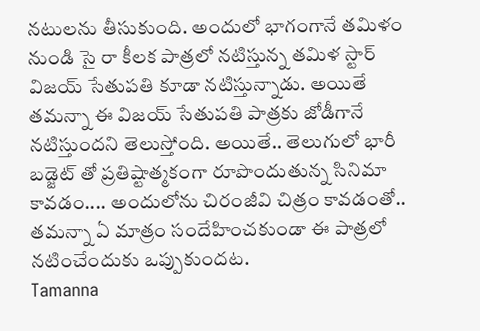నటులను తీసుకుంది. అందులో భాగంగానే తమిళం నుండి సై రా కీలక పాత్రలో నటిస్తున్న తమిళ స్టార్ విజయ్ సేతుపతి కూడా నటిస్తున్నాడు. అయితే తమన్నా ఈ విజయ్ సేతుపతి పాత్రకు జోడీగానే నటిస్తుందని తెలుస్తోంది. అయితే.. తెలుగులో భారీ బడ్జెట్ తో ప్రతిష్టాత్మకంగా రూపొందుతున్న సినిమా కావడం.... అందులోను చిరంజీవి చిత్రం కావడంతో.. తమన్నా ఏ మాత్రం సందేహించకుండా ఈ పాత్రలో నటించేందుకు ఒప్పుకుందట.
Tamanna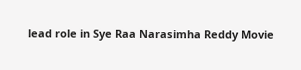lead role in Sye Raa Narasimha Reddy Movie